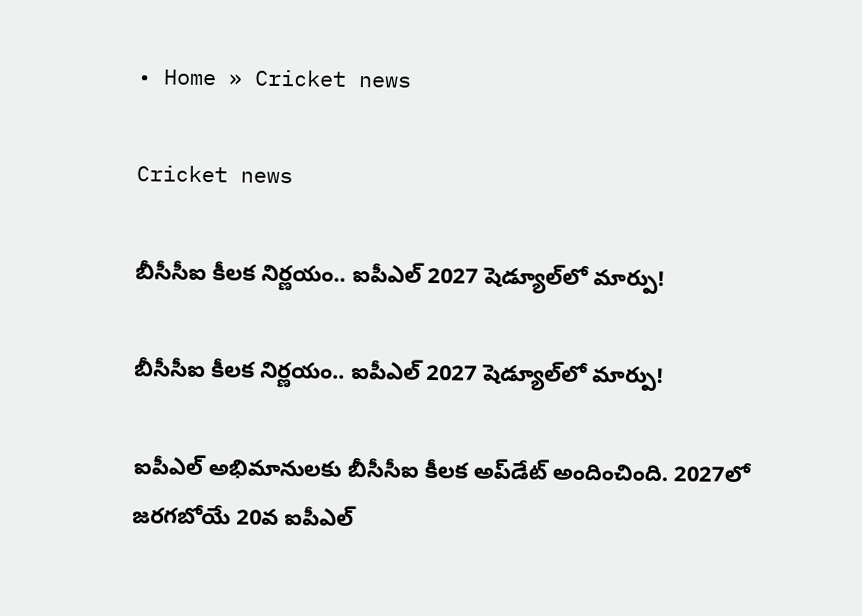• Home » Cricket news

Cricket news

బీసీసీఐ కీలక నిర్ణయం.. ఐపీఎల్ 2027 షెడ్యూల్‌లో మార్పు!

బీసీసీఐ కీలక నిర్ణయం.. ఐపీఎల్ 2027 షెడ్యూల్‌లో మార్పు!

ఐపీఎల్ అభిమానులకు బీసీసీఐ కీలక అప్‌డేట్ అందించింది. 2027లో జరగబోయే 20వ ఐపీఎల్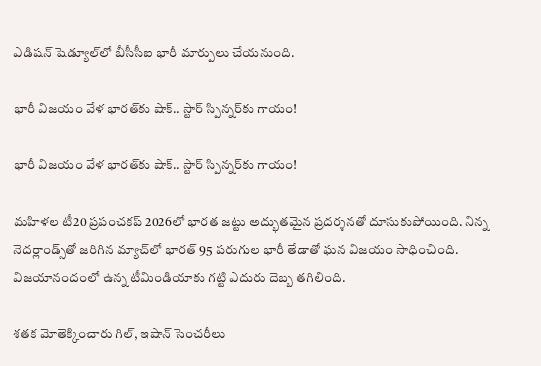ఎడిషన్ షెడ్యూల్‌లో బీసీసీఐ భారీ మార్పులు చేయనుంది.

భారీ విజయం వేళ భారత్‌కు షాక్.. స్టార్ స్పిన్నర్‌కు గాయం!

భారీ విజయం వేళ భారత్‌కు షాక్.. స్టార్ స్పిన్నర్‌కు గాయం!

మహిళల టీ20 ప్రపంచకప్‌ 2026లో భారత జట్టు అద్భుతమైన ప్రదర్శనతో దూసుకుపోయింది. నిన్న నెదర్లాండ్స్‌తో జరిగిన మ్యాచ్‌లో భారత్ 95 పరుగుల భారీ తేడాతో ఘన విజయం సాధించింది. విజయానందంలో ఉన్న టీమిండియాకు గట్టి ఎదురు దెబ్బ తగిలింది.

శతక మోతెక్కించారు గిల్‌, ఇషాన్‌ సెంచరీలు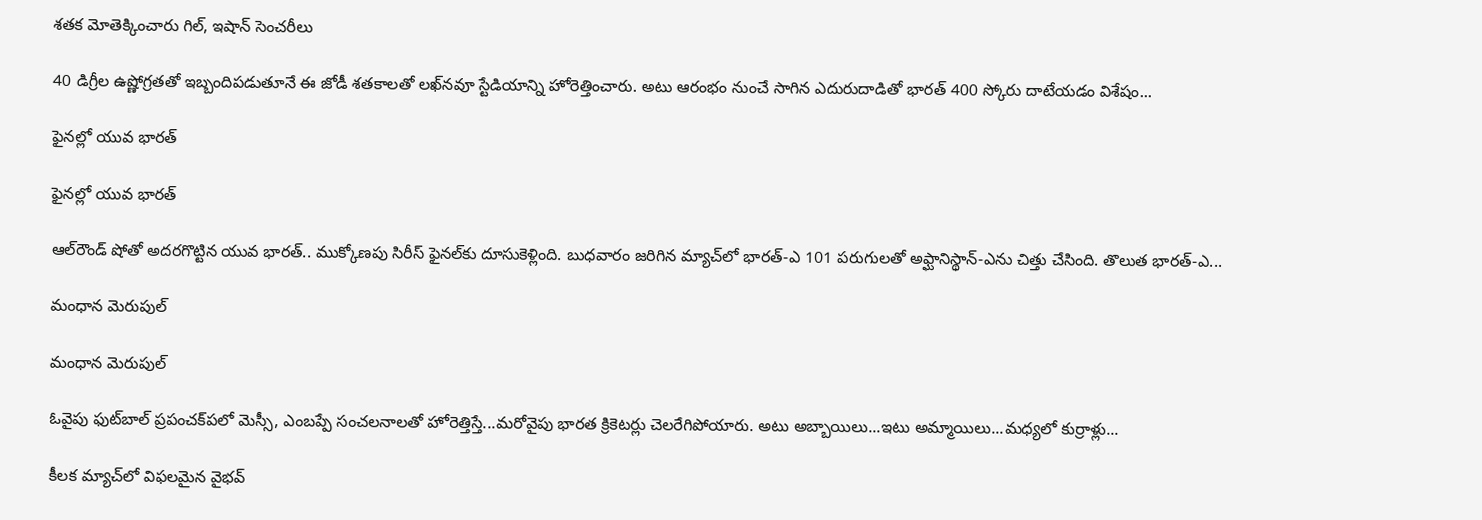శతక మోతెక్కించారు గిల్‌, ఇషాన్‌ సెంచరీలు

40 డిగ్రీల ఉష్ణోగ్రతతో ఇబ్బందిపడుతూనే ఈ జోడీ శతకాలతో లఖ్‌నవూ స్టేడియాన్ని హోరెత్తించారు. అటు ఆరంభం నుంచే సాగిన ఎదురుదాడితో భారత్‌ 400 స్కోరు దాటేయడం విశేషం...

ఫైనల్లో యువ భారత్‌

ఫైనల్లో యువ భారత్‌

ఆల్‌రౌండ్‌ షోతో అదరగొట్టిన యువ భారత్‌.. ముక్కోణపు సిరీస్‌ ఫైనల్‌కు దూసుకెళ్లింది. బుధవారం జరిగిన మ్యాచ్‌లో భారత్‌-ఎ 101 పరుగులతో అఫ్ఘానిస్థాన్‌-ఎను చిత్తు చేసింది. తొలుత భారత్‌-ఎ...

మంధాన మెరుపుల్‌

మంధాన మెరుపుల్‌

ఓవైపు ఫుట్‌బాల్‌ ప్రపంచక్‌పలో మెస్సీ, ఎంబప్పే సంచలనాలతో హోరెత్తిస్తే...మరోవైపు భారత క్రికెటర్లు చెలరేగిపోయారు. అటు అబ్బాయిలు...ఇటు అమ్మాయిలు...మధ్యలో కుర్రాళ్లు...

కీలక మ్యాచ్‌లో విఫలమైన వైభవ్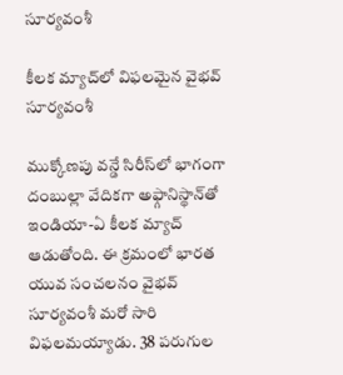సూర్యవంశీ

కీలక మ్యాచ్‌లో విఫలమైన వైభవ్ సూర్యవంశీ

ముక్కోణ‌పు వ‌న్డే సిరీస్‌లో భాగంగా దంబుల్లా వేదికగా అఫ్గానిస్థాన్‌తో ఇండియా-ఏ కీలక మ్యాచ్ ఆడుతోంది. ఈ క్రమంలో భారత యువ సంచలనం వైభవ్ సూర్యవంశీ మరో సారి విఫలమయ్యాడు. 38 పరుగుల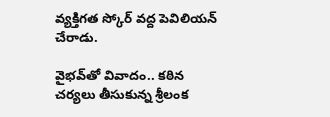వ్యక్తిగత స్కోర్ వద్ద పెవిలియన్ చేరాడు.

వైభవ్‌తో వివాదం.. కఠిన చర్యలు తీసుకున్న శ్రీలంక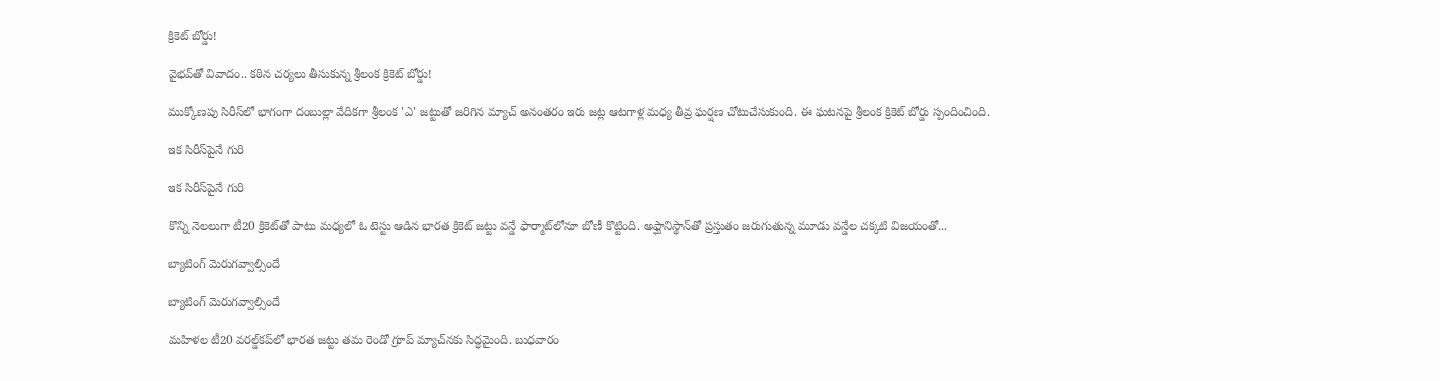క్రికెట్ బోర్డు!

వైభవ్‌తో వివాదం.. కఠిన చర్యలు తీసుకున్న శ్రీలంక క్రికెట్ బోర్డు!

ముక్కోణపు సిరీస్‌లో భాగంగా దంబుల్లా వేదికగా శ్రీలంక 'ఎ' జట్టుతో జరిగిన మ్యాచ్ అనంతరం ఇరు జట్ల ఆటగాళ్ల మధ్య తీవ్ర ఘర్షణ చోటుచేసుకుంది. ఈ ఘటనపై శ్రీలంక క్రికెట్ బోర్డు స్పందించింది.

ఇక సిరీస్‌పైనే గురి

ఇక సిరీస్‌పైనే గురి

కొన్ని నెలలుగా టీ20 క్రికెట్‌తో పాటు మధ్యలో ఓ టెస్టు ఆడిన భారత క్రికెట్‌ జట్టు వన్డే ఫార్మాట్‌లోనూ బోణీ కొట్టింది. అఫ్ఘానిస్థాన్‌తో ప్రస్తుతం జరుగుతున్న మూడు వన్డేల చక్కటి విజయంతో...

బ్యాటింగ్‌ మెరుగవ్వాల్సిందే

బ్యాటింగ్‌ మెరుగవ్వాల్సిందే

మహిళల టీ20 వరల్డ్‌కప్‌లో భారత జట్టు తమ రెండో గ్రూప్‌ మ్యాచ్‌నకు సిద్ధమైంది. బుధవారం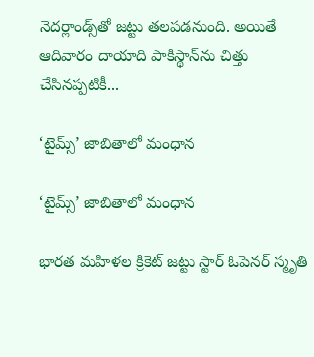నెదర్లాండ్స్‌తో జట్టు తలపడనుంది. అయితే ఆదివారం దాయాది పాకిస్థాన్‌ను చిత్తు చేసినప్పటికీ...

‘టైమ్స్‌’ జాబితాలో మంధాన

‘టైమ్స్‌’ జాబితాలో మంధాన

భారత మహిళల క్రికెట్‌ జట్టు స్టార్‌ ఓపెనర్‌ స్మృతి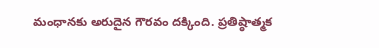మంధానకు అరుదైన గౌరవం దక్కింది. ప్రతిష్ఠాత్మక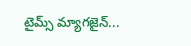టైమ్స్‌ మ్యాగజైన్‌...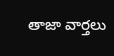తాజా వార్తలు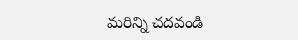మరిన్ని చదవండి